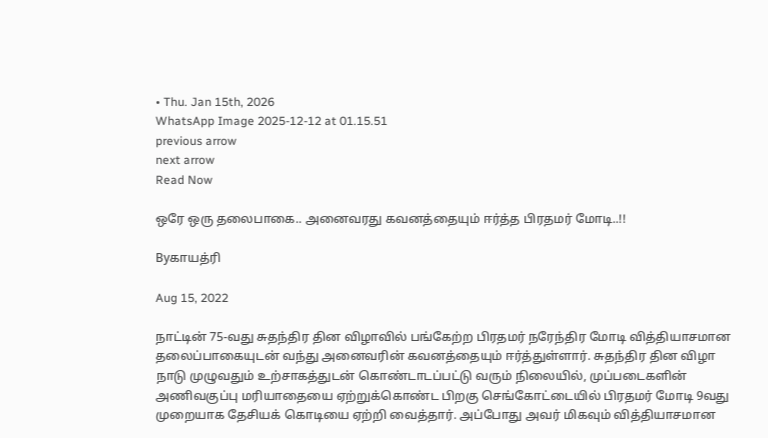• Thu. Jan 15th, 2026
WhatsApp Image 2025-12-12 at 01.15.51
previous arrow
next arrow
Read Now

ஒரே ஒரு தலைபாகை.. அனைவரது கவனத்தையும் ஈர்த்த பிரதமர் மோடி..!!

Byகாயத்ரி

Aug 15, 2022

நாட்டின் 75-வது சுதந்திர தின விழாவில் பங்கேற்ற பிரதமர் நரேந்திர மோடி வித்தியாசமான தலைப்பாகையுடன் வந்து அனைவரின் கவனத்தையும் ஈர்த்துள்ளார். சுதந்திர தின விழா நாடு முழுவதும் உற்சாகத்துடன் கொண்டாடப்பட்டு வரும் நிலையில், முப்படைகளின் அணிவகுப்பு மரியாதையை ஏற்றுக்கொண்ட பிறகு செங்கோட்டையில் பிரதமர் மோடி 9வது முறையாக தேசியக் கொடியை ஏற்றி வைத்தார். அப்போது அவர் மிகவும் வித்தியாசமான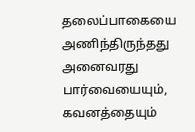தலைப்பாகையை அணிந்திருந்தது அனைவரது பார்வையையும், கவனத்தையும்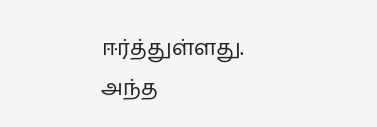ஈர்த்துள்ளது. அந்த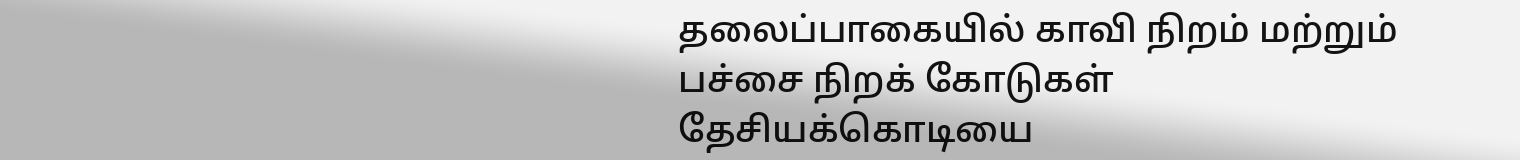தலைப்பாகையில் காவி நிறம் மற்றும் பச்சை நிறக் கோடுகள் தேசியக்கொடியை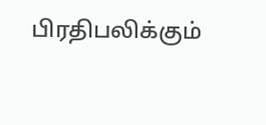பிரதிபலிக்கும்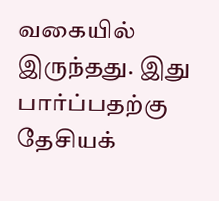வகையில் இருந்தது. இது பார்ப்பதற்கு தேசியக்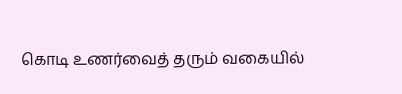கொடி உணர்வைத் தரும் வகையில்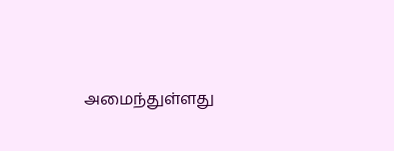அமைந்துள்ளது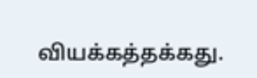வியக்கத்தக்கது.